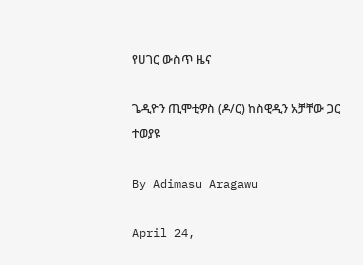የሀገር ውስጥ ዜና

ጌዲዮን ጢሞቲዎስ (ዶ/ር) ከስዊዲን አቻቸው ጋር ተወያዩ

By Adimasu Aragawu

April 24,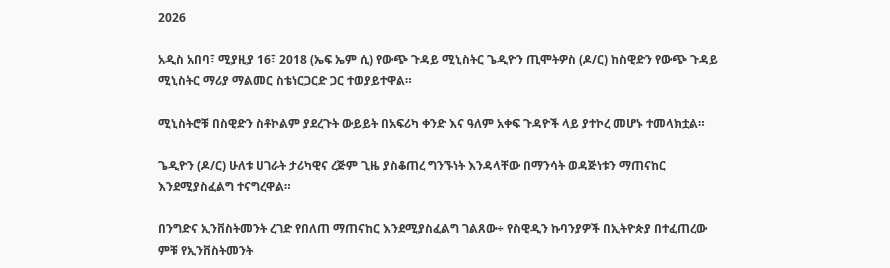2026

አዲስ አበባ፣ ሚያዚያ 16፣ 2018 (ኤፍ ኤም ሲ) የውጭ ጉዳይ ሚኒስትር ጌዲዮን ጢሞትዎስ (ዶ/ር) ከስዊድን የውጭ ጉዳይ ሚኒስትር ማሪያ ማልመር ስቴነርጋርድ ጋር ተወያይተዋል።

ሚኒስትሮቹ በስዊድን ስቶኮልም ያደረጉት ውይይት በአፍሪካ ቀንድ እና ዓለም አቀፍ ጉዳዮች ላይ ያተኮረ መሆኑ ተመላክቷል።

ጌዲዮን (ዶ/ር) ሁለቱ ሀገራት ታሪካዊና ረጅም ጊዜ ያስቆጠረ ግንኙነት እንዳላቸው በማንሳት ወዳጅነቱን ማጠናከር እንደሚያስፈልግ ተናግረዋል።

በንግድና ኢንቨስትመንት ረገድ የበለጠ ማጠናከር እንደሚያስፈልግ ገልጸው÷ የስዊዲን ኩባንያዎች በኢትዮጵያ በተፈጠረው ምቹ የኢንቨስትመንት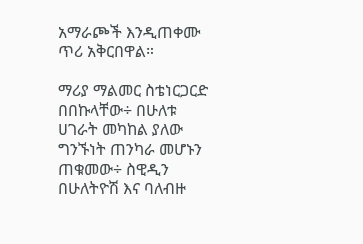አማራጮች እንዲጠቀሙ ጥሪ አቅርበዋል።

ማሪያ ማልመር ስቴነርጋርድ በበኩላቸው÷ በሁለቱ ሀገራት መካከል ያለው ግንኙነት ጠንካራ መሆኑን ጠቁመው÷ ስዊዲን በሁለትዮሽ እና ባለብዙ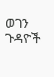ወገን ጉዳዮች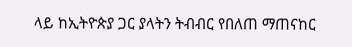ላይ ከኢትዮጵያ ጋር ያላትን ትብብር የበለጠ ማጠናከር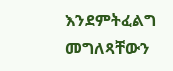እንደምትፈልግ መግለጻቸውን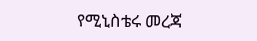የሚኒስቴሩ መረጃ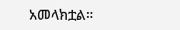አመላክቷል።